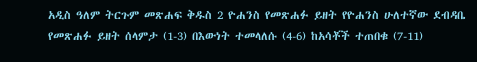አዲስ ዓለም ትርጉም መጽሐፍ ቅዱስ 2 ዮሐንስ የመጽሐፉ ይዘት የዮሐንስ ሁለተኛው ደብዳቤ የመጽሐፉ ይዘት ሰላምታ (1-3) በእውነት ተመላለሱ (4-6) ከአሳቾች ተጠበቁ (7-11)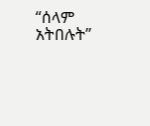“ሰላም አትበሉት”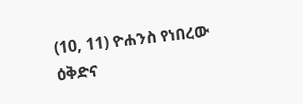(10, 11) ዮሐንስ የነበረው ዕቅድና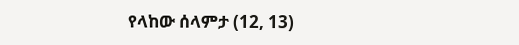የላከው ሰላምታ (12, 13)